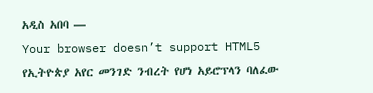አዲስ አበባ —
Your browser doesn’t support HTML5
የኢትዮጵያ አየር መንገድ ንብረት የሆነ አይሮፕላን ባለፈው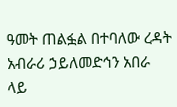ዓመት ጠልፏል በተባለው ረዳት አብራሪ ኃይለመድኅን አበራ ላይ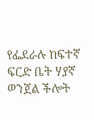የፌደራሉ ከፍተኛ ፍርድ ቤት ሃያኛ ወንጀል ችሎት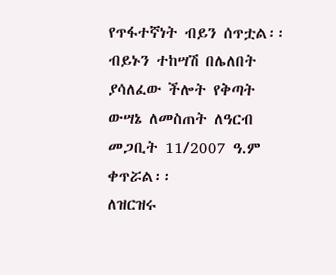የጥፋተኛነት ብይን ሰጥቷል፡፡
ብይኑን ተከሣሽ በሌለበት ያሳለፈው ችሎት የቅጣት ውሣኔ ለመስጠት ለዓርብ መጋቢት 11/2007 ዓ.ም ቀጥሯል፡፡
ለዝርዝሩ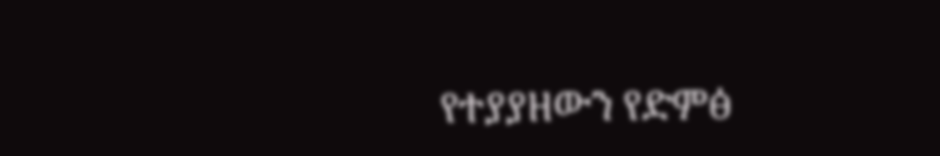የተያያዘውን የድምፅ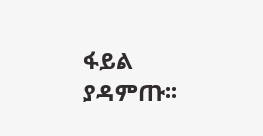ፋይል ያዳምጡ፡፡